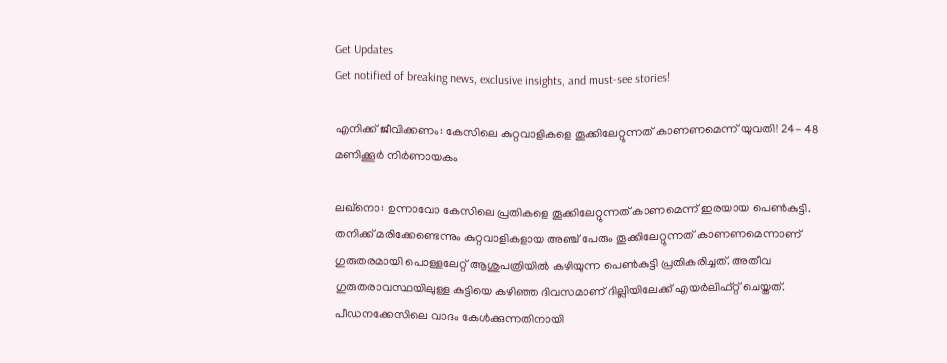Get Updates
Get notified of breaking news, exclusive insights, and must-see stories!

എനിക്ക് ജീവിക്കണം: കേസിലെ കുറ്റവാളികളെ തൂക്കിലേറ്റുന്നത് കാണണമെന്ന് യുവതി! 24- 48 മണിക്കൂർ നിർണായകം

ലഖ്നൊ: ഉന്നാവോ കേസിലെ പ്രതികളെ തൂക്കിലേറ്റുന്നത് കാണമെന്ന് ഇരയായ പെൺകുട്ടി. തനിക്ക് മരിക്കേണ്ടെന്നും കുറ്റവാളികളായ അഞ്ച് പേരും തൂക്കിലേറ്റുന്നത് കാണണമെന്നാണ് ഗുരുതരമായി പൊള്ളലേറ്റ് ആശുപത്രിയിൽ കഴിയുന്ന പെൺകുട്ടി പ്രതികരിച്ചത്. അതീവ ഗുരുതരാവസ്ഥയിലുള്ള കുട്ടിയെ കഴിഞ്ഞ ദിവസമാണ് ദില്ലിയിലേക്ക് എയർലിഫ്റ്റ് ചെയ്തത്. പീഡനക്കേസിലെ വാദം കേൾക്കുന്നതിനായി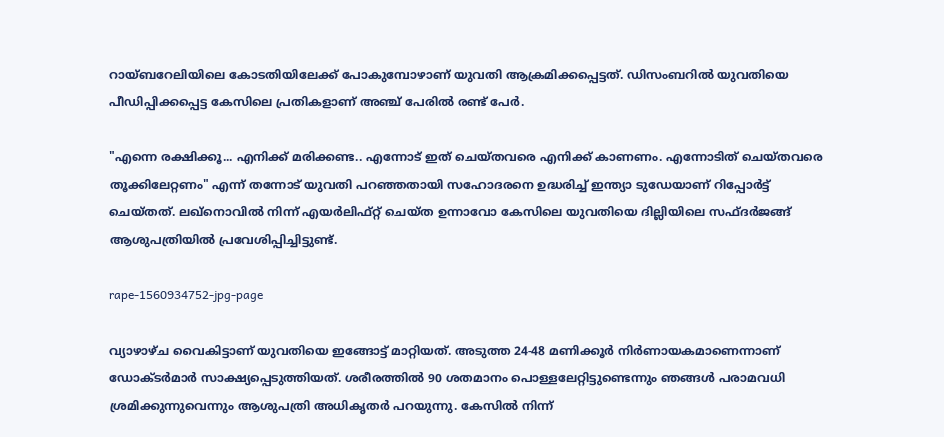റായ്ബറേലിയിലെ കോടതിയിലേക്ക് പോകുമ്പോഴാണ് യുവതി ആക്രമിക്കപ്പെട്ടത്. ഡിസംബറിൽ യുവതിയെ പീഡിപ്പിക്കപ്പെട്ട കേസിലെ പ്രതികളാണ് അഞ്ച് പേരിൽ രണ്ട് പേർ.

"എന്നെ രക്ഷിക്കൂ... എനിക്ക് മരിക്കണ്ട.. എന്നോട് ഇത് ചെയ്തവരെ എനിക്ക് കാണണം. എന്നോടിത് ചെയ്തവരെ തൂക്കിലേറ്റണം" എന്ന് തന്നോട് യുവതി പറഞ്ഞതായി സഹോദരനെ ഉദ്ധരിച്ച് ഇന്ത്യാ ടുഡേയാണ് റിപ്പോർട്ട് ചെയ്തത്. ലഖ്നൊവിൽ നിന്ന് എയർലിഫ്റ്റ് ചെയ്ത ഉന്നാവോ കേസിലെ യുവതിയെ ദില്ലിയിലെ സഫ്ദർജങ്ങ് ആശുപത്രിയിൽ പ്രവേശിപ്പിച്ചിട്ടുണ്ട്.

rape-1560934752-jpg-page

വ്യാഴാഴ്ച വൈകിട്ടാണ് യുവതിയെ ഇങ്ങോട്ട് മാറ്റിയത്. അടുത്ത 24-48 മണിക്കൂർ നിർണായകമാണെന്നാണ് ഡോക്ടർമാർ സാക്ഷ്യപ്പെടുത്തിയത്. ശരീരത്തിൽ 90 ശതമാനം പൊള്ളലേറ്റിട്ടുണ്ടെന്നും ഞങ്ങൾ പരാമവധി ശ്രമിക്കുന്നുവെന്നും ആശുപത്രി അധികൃതർ പറയുന്നു. കേസിൽ നിന്ന്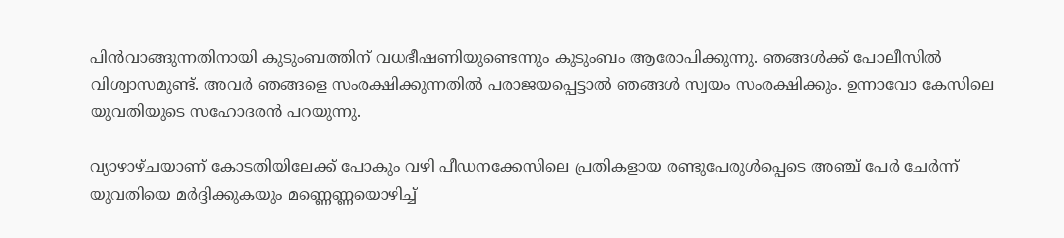പിൻവാങ്ങുന്നതിനായി കുടുംബത്തിന് വധഭീഷണിയുണ്ടെന്നും കുടുംബം ആരോപിക്കുന്നു. ഞങ്ങൾക്ക് പോലീസിൽ വിശ്വാസമുണ്ട്. അവർ ഞങ്ങളെ സംരക്ഷിക്കുന്നതിൽ പരാജയപ്പെട്ടാൽ ഞങ്ങൾ സ്വയം സംരക്ഷിക്കും. ഉന്നാവോ കേസിലെ യുവതിയുടെ സഹോദരൻ പറയുന്നു.

വ്യാഴാഴ്ചയാണ് കോടതിയിലേക്ക് പോകും വഴി പീഡനക്കേസിലെ പ്രതികളായ രണ്ടുപേരുൾപ്പെടെ അഞ്ച് പേർ ചേർന്ന് യുവതിയെ മർദ്ദിക്കുകയും മണ്ണെണ്ണയൊഴിച്ച്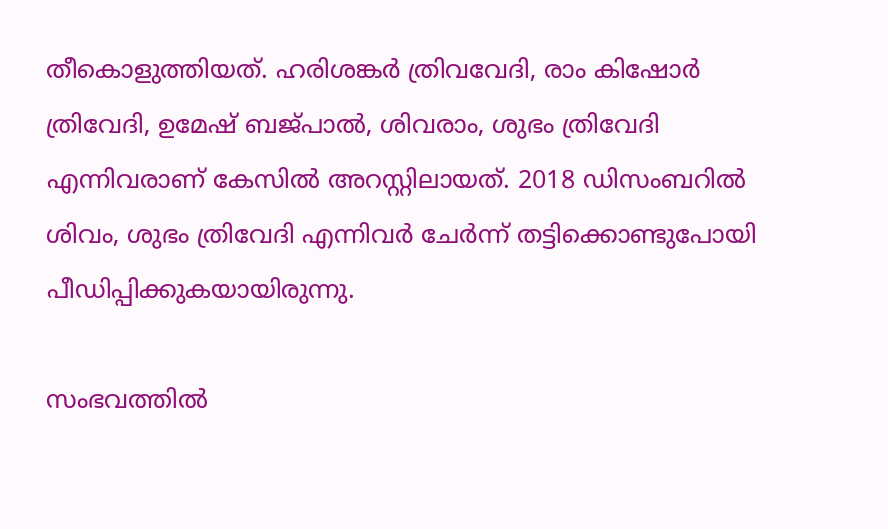തീകൊളുത്തിയത്. ഹരിശങ്കർ ത്രിവവേദി, രാം കിഷോർ ത്രിവേദി, ഉമേഷ് ബജ്പാൽ, ശിവരാം, ശുഭം ത്രിവേദി എന്നിവരാണ് കേസിൽ അറസ്റ്റിലായത്. 2018 ഡിസംബറിൽ ശിവം, ശുഭം ത്രിവേദി എന്നിവർ ചേർന്ന് തട്ടിക്കൊണ്ടുപോയി പീഡിപ്പിക്കുകയായിരുന്നു.

സംഭവത്തിൽ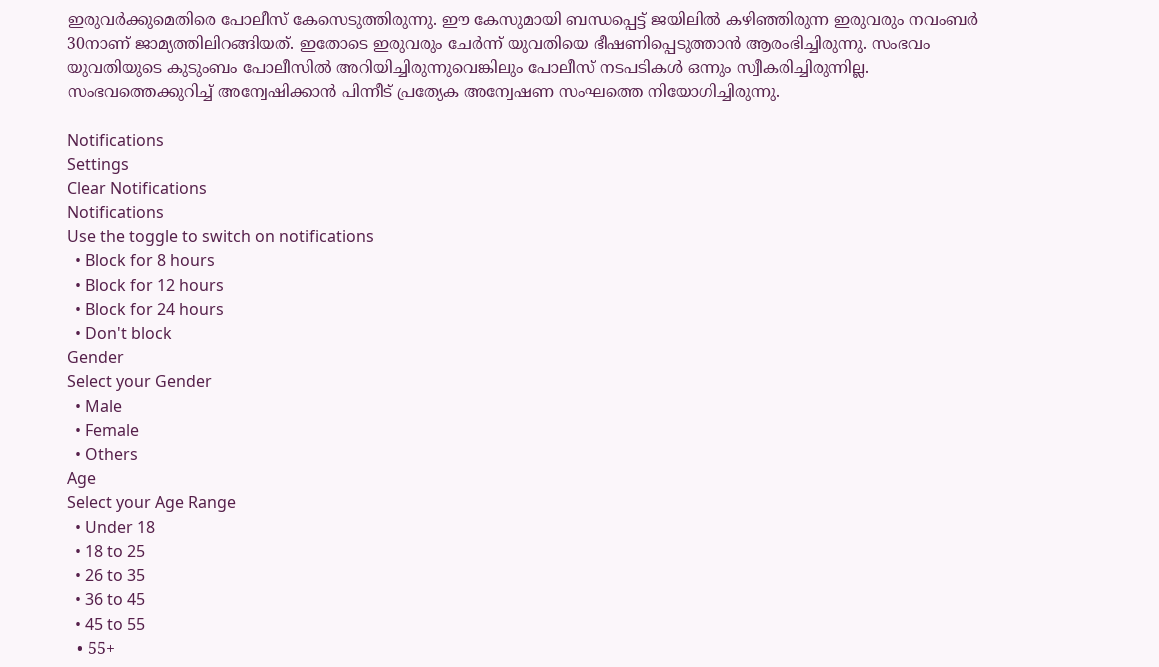ഇരുവർക്കുമെതിരെ പോലീസ് കേസെടുത്തിരുന്നു. ഈ കേസുമായി ബന്ധപ്പെട്ട് ജയിലിൽ കഴിഞ്ഞിരുന്ന ഇരുവരും നവംബർ 30നാണ് ജാമ്യത്തിലിറങ്ങിയത്. ഇതോടെ ഇരുവരും ചേർന്ന് യുവതിയെ ഭീഷണിപ്പെടുത്താൻ ആരംഭിച്ചിരുന്നു. സംഭവം യുവതിയുടെ കുടുംബം പോലീസിൽ അറിയിച്ചിരുന്നുവെങ്കിലും പോലീസ് നടപടികൾ ഒന്നും സ്വീകരിച്ചിരുന്നില്ല. സംഭവത്തെക്കുറിച്ച് അന്വേഷിക്കാൻ പിന്നീട് പ്രത്യേക അന്വേഷണ സംഘത്തെ നിയോഗിച്ചിരുന്നു.

Notifications
Settings
Clear Notifications
Notifications
Use the toggle to switch on notifications
  • Block for 8 hours
  • Block for 12 hours
  • Block for 24 hours
  • Don't block
Gender
Select your Gender
  • Male
  • Female
  • Others
Age
Select your Age Range
  • Under 18
  • 18 to 25
  • 26 to 35
  • 36 to 45
  • 45 to 55
  • 55+